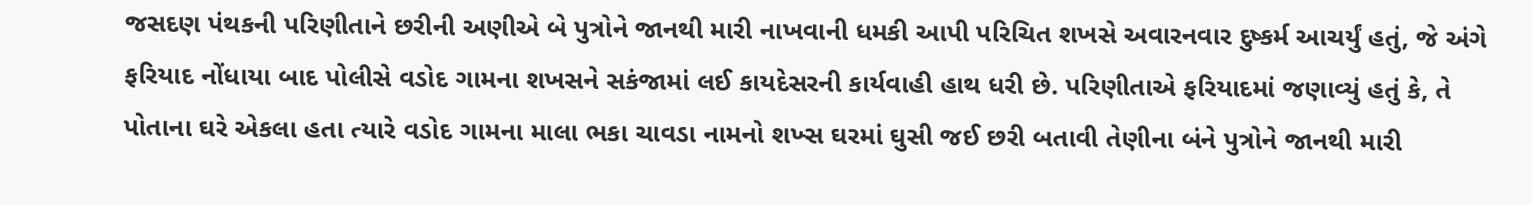જસદણ પંથકની પરિણીતાને છરીની અણીએ બે પુત્રોને જાનથી મારી નાખવાની ધમકી આપી પરિચિત શખસે અવારનવાર દુષ્કર્મ આચર્યું હતું, જે અંગે ફરિયાદ નોંધાયા બાદ પોલીસે વડોદ ગામના શખસને સકંજામાં લઈ કાયદેસરની કાર્યવાહી હાથ ધરી છે. પરિણીતાએ ફરિયાદમાં જણાવ્યું હતું કે, તે પોતાના ઘરે એકલા હતા ત્યારે વડોદ ગામના માલા ભકા ચાવડા નામનો શખ્સ ઘરમાં ઘુસી જઈ છરી બતાવી તેણીના બંને પુત્રોને જાનથી મારી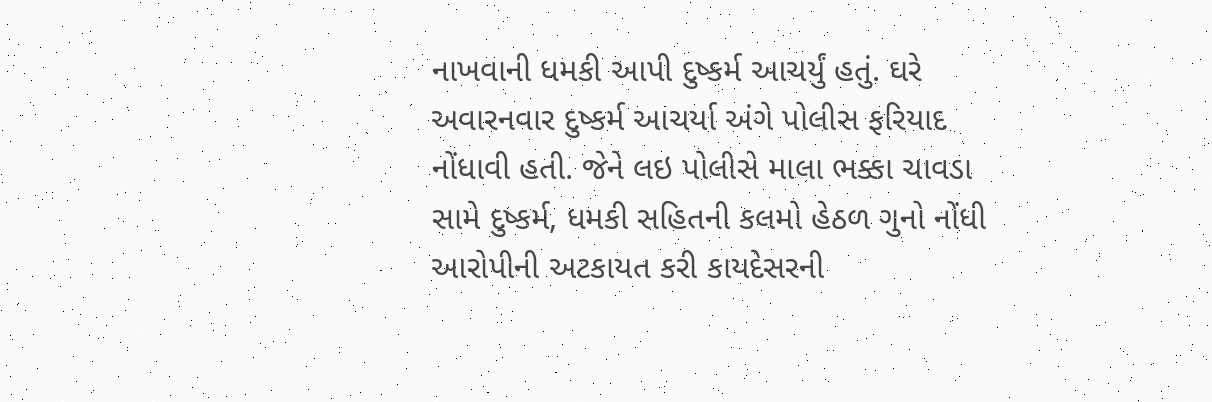નાખવાની ધમકી આપી દુષ્કર્મ આચર્યું હતું. ઘરે અવારનવાર દુષ્કર્મ આચર્યા અંગે પોલીસ ફરિયાદ નોંધાવી હતી. જેને લઇ પોલીસે માલા ભક્કા ચાવડા સામે દુષ્કર્મ, ધમકી સહિતની કલમો હેઠળ ગુનો નોંધી આરોપીની અટકાયત કરી કાયદેસરની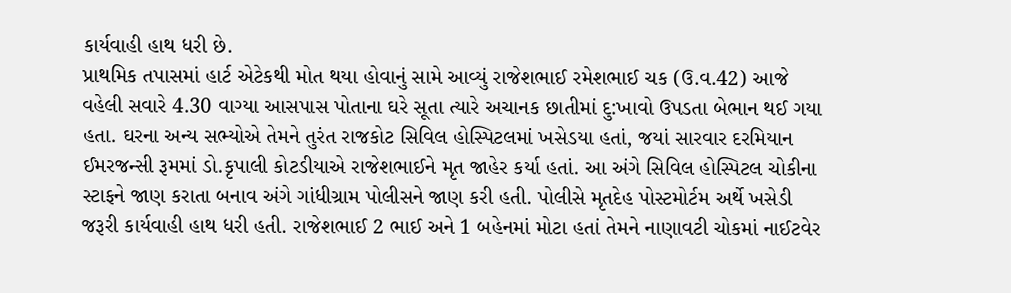કાર્યવાહી હાથ ધરી છે.
પ્રાથમિક તપાસમાં હાર્ટ એટેકથી મોત થયા હોવાનું સામે આવ્યું રાજેશભાઈ રમેશભાઈ ચક (ઉ.વ.42) આજે વહેલી સવારે 4.30 વાગ્યા આસપાસ પોતાના ઘરે સૂતા ત્યારે અચાનક છાતીમાં દુ:ખાવો ઉપડતા બેભાન થઈ ગયા હતા. ઘરના અન્ય સભ્યોએ તેમને તુરંત રાજકોટ સિવિલ હોસ્પિટલમાં ખસેડયા હતાં, જયાં સારવાર દરમિયાન ઈમરજન્સી રૂમમાં ડો.કૃપાલી કોટડીયાએ રાજેશભાઈને મૃત જાહેર કર્યા હતાં. આ અંગે સિવિલ હોસ્પિટલ ચોકીના સ્ટાફને જાણ કરાતા બનાવ અંગે ગાંધીગ્રામ પોલીસને જાણ કરી હતી. પોલીસે મૃતદેહ પોસ્ટમોર્ટમ અર્થે ખસેડી જરૂરી કાર્યવાહી હાથ ધરી હતી. રાજેશભાઈ 2 ભાઈ અને 1 બહેનમાં મોટા હતાં તેમને નાણાવટી ચોકમાં નાઈટવેર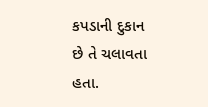કપડાની દુકાન છે તે ચલાવતા હતા.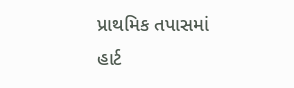પ્રાથમિક તપાસમાં હાર્ટ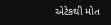એટેકથી મોત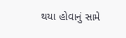થયા હોવાનું સામે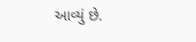આવ્યું છે.